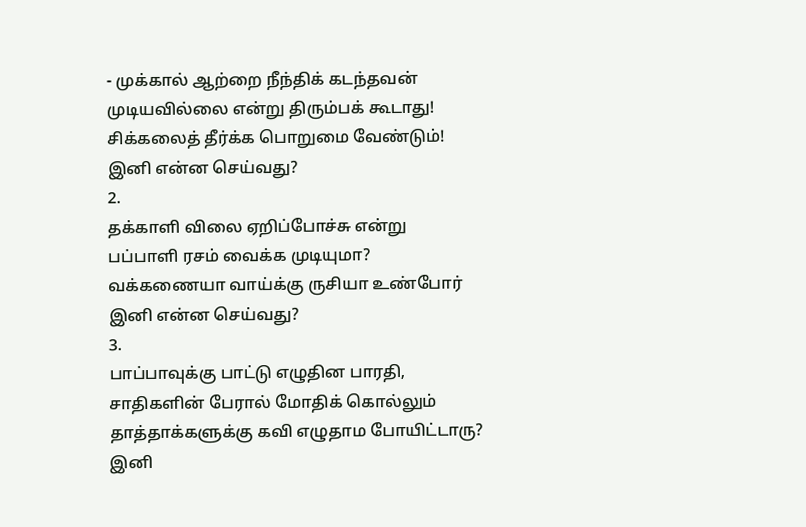- முக்கால் ஆற்றை நீந்திக் கடந்தவன்
முடியவில்லை என்று திரும்பக் கூடாது!
சிக்கலைத் தீர்க்க பொறுமை வேண்டும்!
இனி என்ன செய்வது?
2.
தக்காளி விலை ஏறிப்போச்சு என்று
பப்பாளி ரசம் வைக்க முடியுமா?
வக்கணையா வாய்க்கு ருசியா உண்போர்
இனி என்ன செய்வது?
3.
பாப்பாவுக்கு பாட்டு எழுதின பாரதி,
சாதிகளின் பேரால் மோதிக் கொல்லும்
தாத்தாக்களுக்கு கவி எழுதாம போயிட்டாரு?
இனி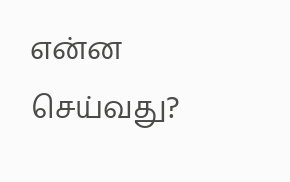என்ன செய்வது?